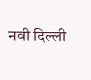नवी दिल्ली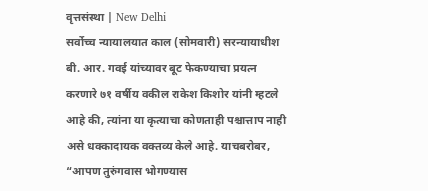वृत्तसंस्था | New Delhi
सर्वोच्च न्यायालयात काल (सोमवारी) सरन्यायाधीश बी. आर. गवई यांच्यावर बूट फेकण्याचा प्रयत्न करणारे ७१ वर्षीय वकील राकेश किशोर यांनी म्हटले आहे की, त्यांना या कृत्याचा कोणताही पश्चात्ताप नाही असे धक्कादायक वक्तव्य केले आहे. याचबरोबर, “आपण तुरुंगवास भोगण्यास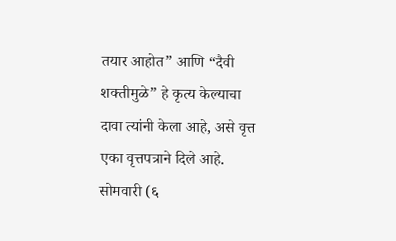तयार आहोत” आणि “दैवी शक्तीमुळे” हे कृत्य केल्याचा दावा त्यांनी केला आहे, असे वृत्त एका वृत्तपत्राने दिले आहे.
सोमवारी (६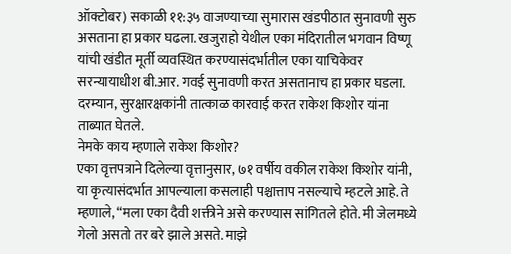ऑक्टोबर) सकाळी ११:३५ वाजण्याच्या सुमारास खंडपीठात सुनावणी सुरु असताना हा प्रकार घढला. खजुराहो येथील एका मंदिरातील भगवान विष्णू यांची खंडीत मूर्ती व्यवस्थित करण्यासंदर्भातील एका याचिकेवर सरन्यायाधीश बी.आर. गवई सुनावणी करत असतानाच हा प्रकार घडला. दरम्यान, सुरक्षारक्षकांनी तात्काळ कारवाई करत राकेश किशोर यांना ताब्यात घेतले.
नेमके काय म्हणाले राकेश किशोर?
एका वृत्तपत्राने दिलेल्या वृत्तानुसार, ७१ वर्षीय वकील राकेश किशोर यांनी, या कृत्यासंदर्भात आपल्याला कसलाही पश्चात्ताप नसल्याचे म्हटले आहे. ते म्हणाले, “मला एका दैवी शक्तीने असे करण्यास सांगितले होते. मी जेलमध्ये गेलो असतो तर बरे झाले असते. माझे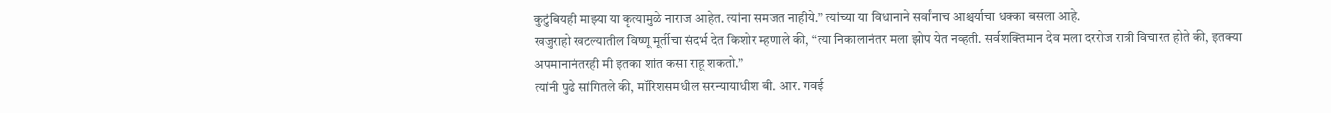कुटुंबियही माझ्या या कृत्यामुळे नाराज आहेत. त्यांना समजत नाहीये.” त्यांच्या या विधानाने सर्वांनाच आश्चर्याचा धक्का बसला आहे.
खजुराहो खटल्यातील विष्णू मूर्तीचा संदर्भ देत किशोर म्हणाले की, “त्या निकालानंतर मला झोप येत नव्हती. सर्वशक्तिमान देव मला दररोज रात्री विचारत होते की, इतक्या अपमानानंतरही मी इतका शांत कसा राहू शकतो.”
त्यांनी पुढे सांगितले की, मॉरिशसमधील सरन्यायाधीश बी. आर. गवई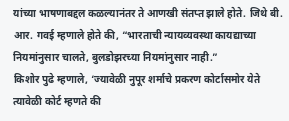यांच्या भाषणाबद्दल कळल्यानंतर ते आणखी संतप्त झाले होते. जिथे बी. आर. गवई म्हणाले होते की, “भारताची न्यायव्यवस्था कायद्याच्या नियमांनुसार चालते, बुलडोझरच्या नियमांनुसार नाही.”
किशोर पुढे म्हणाले, ‘ज्यावेळी नुपूर शर्माचे प्रकरण कोर्टासमोर येते त्यावेळी कोर्ट म्हणते की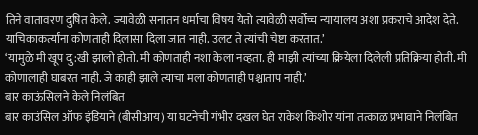तिने वातावरण दुषित केले. ज्यावेळी सनातन धर्माचा विषय येतो त्यावेळी सर्वोच्च न्यायालय अशा प्रकराचे आदेश देते. याचिकाकर्त्यांना कोणताही दिलासा दिला जात नाही. उलट ते त्यांची चेष्टा करतात.’
‘यामुळे मी खूप दु:खी झालो होतो. मी कोणताही नशा केला नव्हता. ही माझी त्यांच्या क्रियेला दिलेली प्रतिक्रिया होती. मी कोणालाही घाबरत नाही. जे काही झाले त्याचा मला कोणताही पश्चाताप नाही.’
बार काऊंसिलने केले निलंबित
बार काउंसिल ऑफ इंडियाने (बीसीआय) या घटनेची गंभीर दखल घेत राकेश किशोर यांना तत्काळ प्रभावाने निलंबित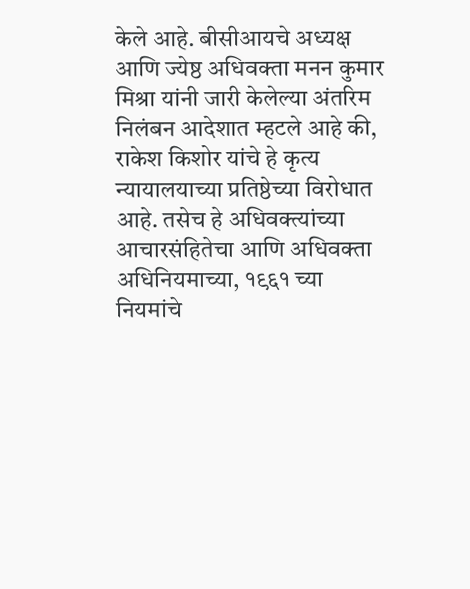केले आहे. बीसीआयचे अध्यक्ष आणि ज्येष्ठ अधिवक्ता मनन कुमार मिश्रा यांनी जारी केलेल्या अंतरिम निलंबन आदेशात म्हटले आहे की, राकेश किशोर यांचे हे कृत्य न्यायालयाच्या प्रतिष्ठेच्या विरोधात आहे. तसेच हे अधिवक्त्यांच्या आचारसंहितेचा आणि अधिवक्ता अधिनियमाच्या, १९६१ च्या नियमांचे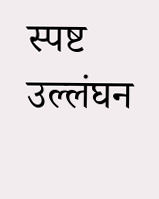स्पष्ट उल्लंघन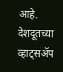आहे.
देशदूतच्या व्हाट्सॲप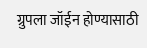ग्रुपला जॉईन होण्यासाठी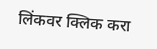लिंकवर क्लिक करा